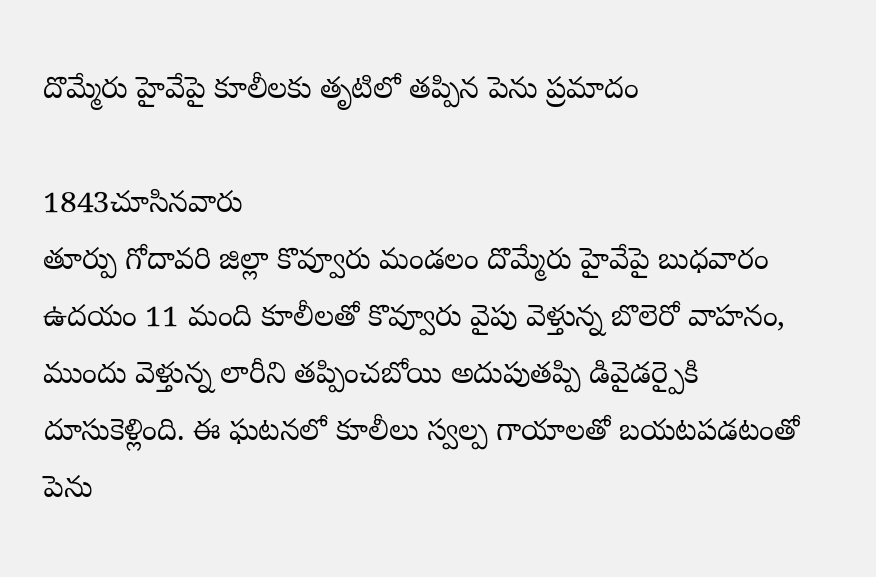దొమ్మేరు హైవేపై కూలీలకు తృటిలో తప్పిన పెను ప్రమాదం

1843చూసినవారు
తూర్పు గోదావరి జిల్లా కొవ్వూరు మండలం దొమ్మేరు హైవేపై బుధవారం ఉదయం 11 మంది కూలీలతో కొవ్వూరు వైపు వెళ్తున్న బొలెరో వాహనం, ముందు వెళ్తున్న లారీని తప్పించబోయి అదుపుతప్పి డివైడర్పైకి దూసుకెళ్లింది. ఈ ఘటనలో కూలీలు స్వల్ప గాయాలతో బయటపడటంతో పెను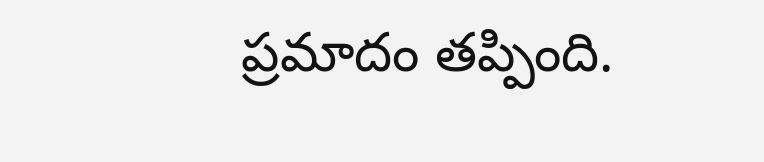ప్రమాదం తప్పింది.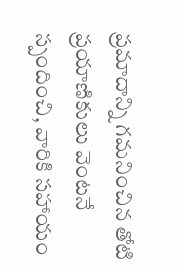ప్రమాదాన్ని గమనించిన తోటి ప్రయాణికులు వెంటనే స్పందించి, వారికి సహాయం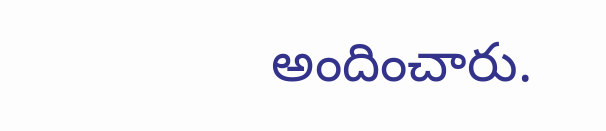అందించారు.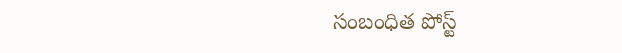సంబంధిత పోస్ట్